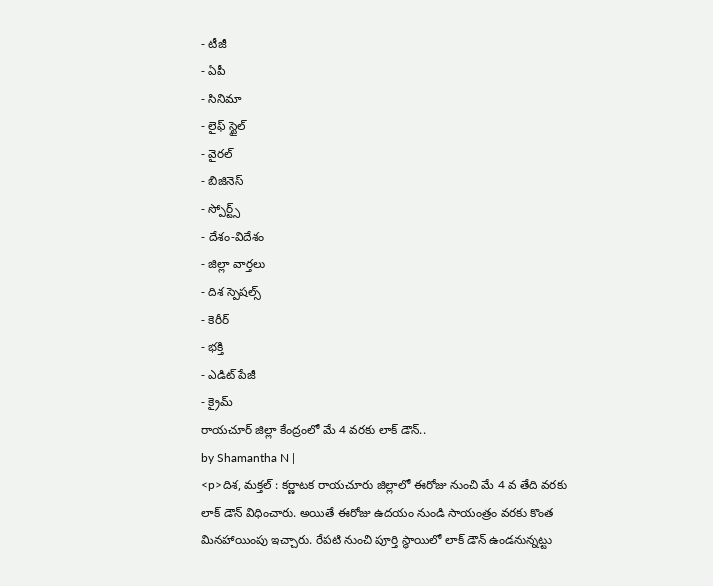- టీజీ
- ఏపీ
- సినిమా
- లైఫ్ స్టైల్
- వైరల్
- బిజినెస్
- స్పోర్ట్స్
- దేశం-విదేశం
- జిల్లా వార్తలు
- దిశ స్పెషల్స్
- కెరీర్
- భక్తి
- ఎడిట్ పేజీ
- క్రైమ్
రాయచూర్ జిల్లా కేంద్రంలో మే 4 వరకు లాక్ డౌన్..
by Shamantha N |
<p>దిశ, మక్తల్ : కర్ణాటక రాయచూరు జిల్లాలో ఈరోజు నుంచి మే 4 వ తేది వరకు లాక్ డౌన్ విధించారు. అయితే ఈరోజు ఉదయం నుండి సాయంత్రం వరకు కొంత మినహాయింపు ఇచ్చారు. రేపటి నుంచి పూర్తి స్థాయిలో లాక్ డౌన్ ఉండనున్నట్టు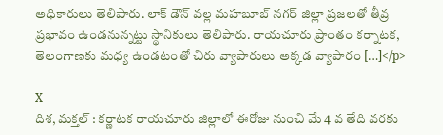అధికారులు తెలిపారు. లాక్ డౌన్ వల్ల మహబూబ్ నగర్ జిల్లా ప్రజలతో తీవ్ర ప్రభావం ఉండనున్నట్టు స్థానికులు తెలిపారు. రాయచూరు ప్రాంతం కర్నాటక, తెలంగాణకు మధ్య ఉండటంతో చిరు వ్యాపారులు అక్కడ వ్యాపారం […]</p>

X
దిశ, మక్తల్ : కర్ణాటక రాయచూరు జిల్లాలో ఈరోజు నుంచి మే 4 వ తేది వరకు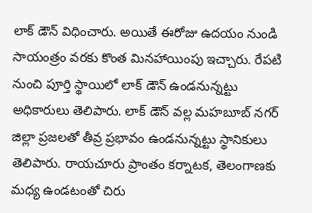లాక్ డౌన్ విధించారు. అయితే ఈరోజు ఉదయం నుండి సాయంత్రం వరకు కొంత మినహాయింపు ఇచ్చారు. రేపటి నుంచి పూర్తి స్థాయిలో లాక్ డౌన్ ఉండనున్నట్టు అధికారులు తెలిపారు. లాక్ డౌన్ వల్ల మహబూబ్ నగర్ జిల్లా ప్రజలతో తీవ్ర ప్రభావం ఉండనున్నట్టు స్థానికులు తెలిపారు. రాయచూరు ప్రాంతం కర్నాటక, తెలంగాణకు మధ్య ఉండటంతో చిరు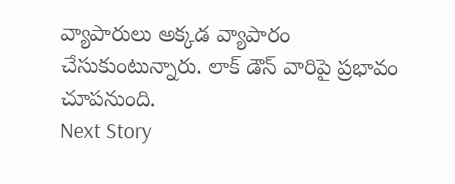వ్యాపారులు అక్కడ వ్యాపారం చేసుకుంటున్నారు. లాక్ డౌన్ వారిపై ప్రభావం చూపనుంది.
Next Story